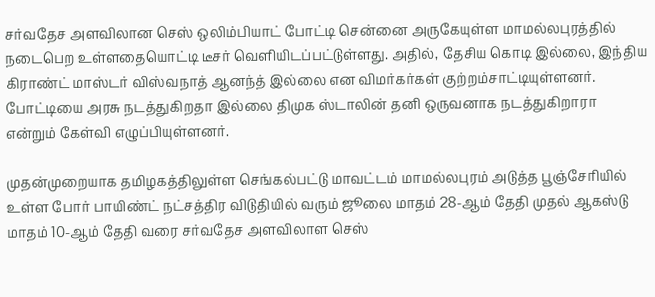சர்வதேச அளவிலான செஸ் ஒலிம்பியாட் போட்டி சென்னை அருகேயுள்ள மாமல்லபுரத்தில் நடைபெற உள்ளதையொட்டி டீசர் வெளியிடப்பட்டுள்ளது. அதில், தேசிய கொடி இல்லை, இந்திய கிராண்ட் மாஸ்டர் விஸ்வநாத் ஆனந்த் இல்லை என விமர்கர்கள் குற்றம்சாட்டியுள்ளனர். போட்டியை அரசு நடத்துகிறதா இல்லை திமுக ஸ்டாலின் தனி ஒருவனாக நடத்துகிறாரா என்றும் கேள்வி எழுப்பியுள்ளனர்.

முதன்முறையாக தமிழகத்திலுள்ள செங்கல்பட்டு மாவட்டம் மாமல்லபுரம் அடுத்த பூஞ்சேரியில் உள்ள போர் பாயிண்ட் நட்சத்திர விடுதியில் வரும் ஜூலை மாதம் 28-ஆம் தேதி முதல் ஆகஸ்டு மாதம் 10-ஆம் தேதி வரை சர்வதேச அளவிலாள செஸ்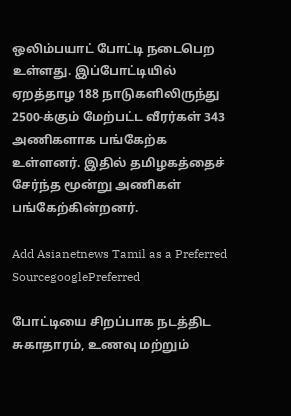ஒலிம்பயாட் போட்டி நடைபெற உள்ளது. இப்போட்டியில் ஏறத்தாழ 188 நாடுகளிலிருந்து 2500-க்கும் மேற்பட்ட வீரர்கள் 343 அணிகளாக பங்கேற்க உள்ளனர். இதில் தமிழகத்தைச் சேர்ந்த மூன்று அணிகள் பங்கேற்கின்றனர்.

Add Asianetnews Tamil as a Preferred SourcegooglePreferred

போட்டியை சிறப்பாக நடத்திட சுகாதாரம், உணவு மற்றும்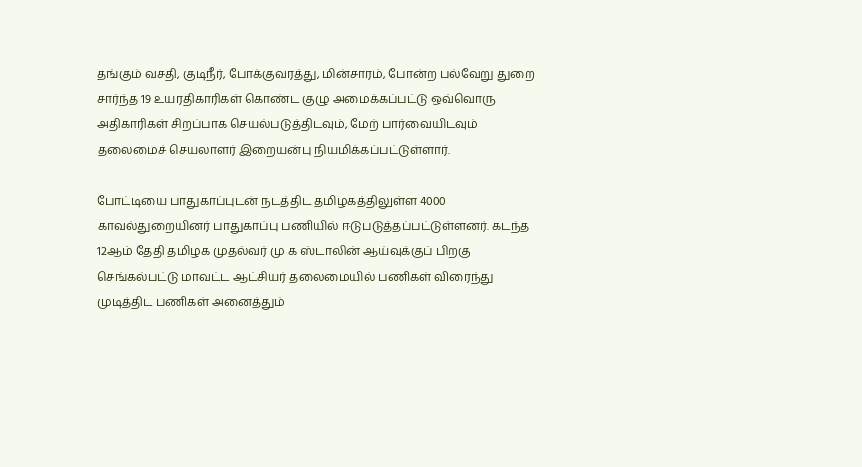தங்கும் வசதி, குடிநீர், போக்குவரத்து, மின்சாரம், போன்ற பல்வேறு துறை சார்ந்த 19 உயரதிகாரிகள் கொண்ட குழு அமைக்கப்பட்டு ஒவ்வொரு அதிகாரிகள் சிறப்பாக செயல்படுத்திடவும், மேற் பார்வையிடவும் தலைமைச் செயலாளர் இறையன்பு நியமிக்கப்பட்டுள்ளார்.

போட்டியை பாதுகாப்புடன் நடத்திட தமிழகத்திலுள்ள 4000 காவல்துறையினர் பாதுகாப்பு பணியில் ஈடுபடுத்தப்பட்டுள்ளனர். கடந்த 12ஆம் தேதி தமிழக முதல்வர் மு க ஸ்டாலின் ஆய்வுக்குப் பிறகு செங்கல்பட்டு மாவட்ட ஆட்சியர் தலைமையில் பணிகள் விரைந்து முடித்திட பணிகள் அனைத்தும்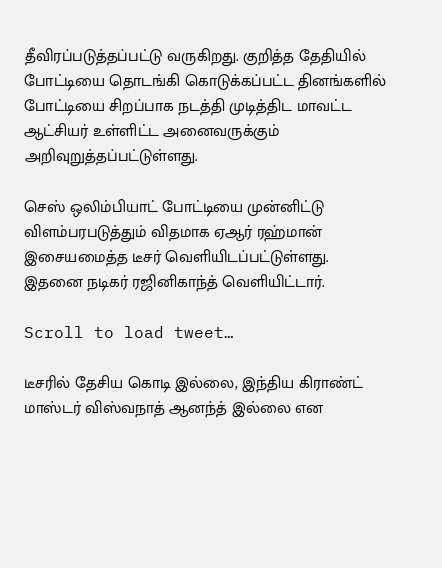தீவிரப்படுத்தப்பட்டு வருகிறது. குறித்த தேதியில் போட்டியை தொடங்கி கொடுக்கப்பட்ட தினங்களில் போட்டியை சிறப்பாக நடத்தி முடித்திட மாவட்ட ஆட்சியர் உள்ளிட்ட அனைவருக்கும் அறிவுறுத்தப்பட்டுள்ளது.

செஸ் ஒலிம்பியாட் போட்டியை முன்னிட்டு விளம்பரபடுத்தும் விதமாக ஏஆர் ரஹ்மான் இசையமைத்த டீசர் வெளியிடப்பட்டுள்ளது. இதனை நடிகர் ரஜினிகாந்த் வெளியிட்டார்.

Scroll to load tweet…

டீசரில் தேசிய கொடி இல்லை, இந்திய கிராண்ட் மாஸ்டர் விஸ்வநாத் ஆனந்த் இல்லை என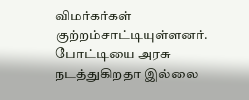விமர்கர்கள் குற்றம்சாட்டியுள்ளனர். போட்டியை அரசு நடத்துகிறதா இல்லை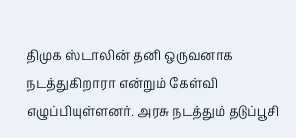திமுக ஸ்டாலின் தனி ஒருவனாக நடத்துகிறாரா என்றும் கேள்வி எழுப்பியுள்ளனர். அரசு நடத்தும் தடுப்பூசி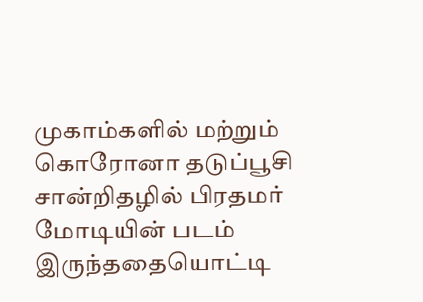முகாம்களில் மற்றும் கொரோனா தடுப்பூசி சான்றிதழில் பிரதமர் மோடியின் படம் இருந்ததையொட்டி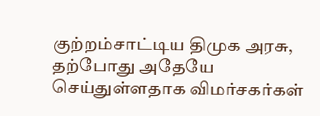குற்றம்சாட்டிய திமுக அரசு, தற்போது அதேயே செய்துள்ளதாக விமர்சகர்கள்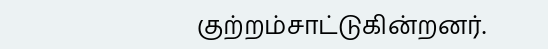குற்றம்சாட்டுகின்றனர்.